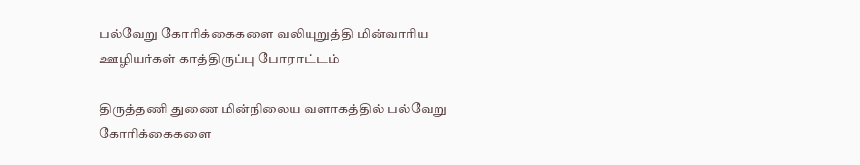பல்வேறு கோரிக்கைகளை வலியுறுத்தி மின்வாரிய ஊழியர்கள் காத்திருப்பு போராட்டம்

திருத்தணி துணை மின்நிலைய வளாகத்தில் பல்வேறு கோரிக்கைகளை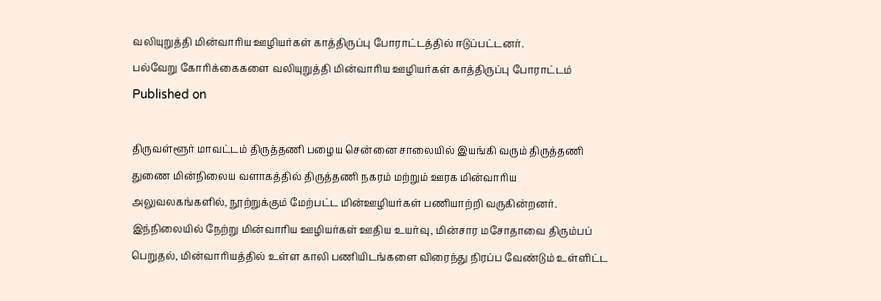வலியுறுத்தி மின்வாரிய ஊழியர்கள் காத்திருப்பு போராட்டத்தில் ஈடுப்பட்டனர்.
பல்வேறு கோரிக்கைகளை வலியுறுத்தி மின்வாரிய ஊழியர்கள் காத்திருப்பு போராட்டம்
Published on

திருவள்ளூர் மாவட்டம் திருத்தணி பழைய சென்னை சாலையில் இயங்கி வரும் திருத்தணி துணை மின்நிலைய வளாகத்தில் திருத்தணி நகரம் மற்றும் ஊரக மின்வாரிய அலுவலகங்களில், நூற்றுக்கும் மேற்பட்ட மின்ஊழியர்கள் பணியாற்றி வருகின்றனர். இந்நிலையில் நேற்று மின்வாரிய ஊழியர்கள் ஊதிய உயர்வு, மின்சார மசோதாவை திரும்பப் பெறுதல், மின்வாரியத்தில் உள்ள காலி பணியிடங்களை விரைந்து நிரப்ப வேண்டும் உள்ளிட்ட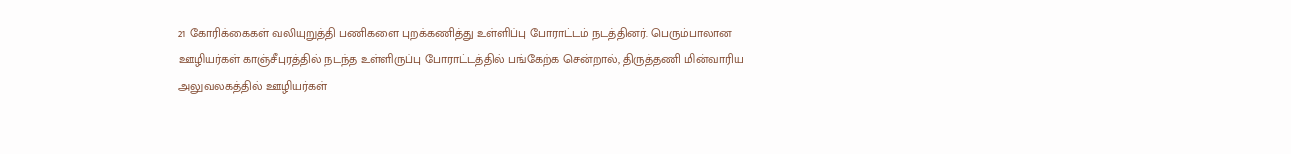21 கோரிக்கைகள் வலியுறுத்தி பணிகளை புறக்கணித்து உள்ளிப்பு போராட்டம் நடத்தினர். பெரும்பாலான ஊழியர்கள் காஞ்சீபுரத்தில் நடந்த உள்ளிருப்பு போராட்டத்தில் பங்கேற்க சென்றால், திருத்தணி மின்வாரிய அலுவலகத்தில் ஊழியர்கள்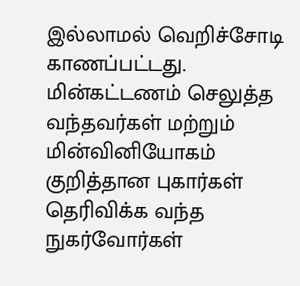இல்லாமல் வெறிச்சோடி காணப்பட்டது. மின்கட்டணம் செலுத்த வந்தவர்கள் மற்றும் மின்வினியோகம் குறித்தான புகார்கள் தெரிவிக்க வந்த நுகர்வோர்கள்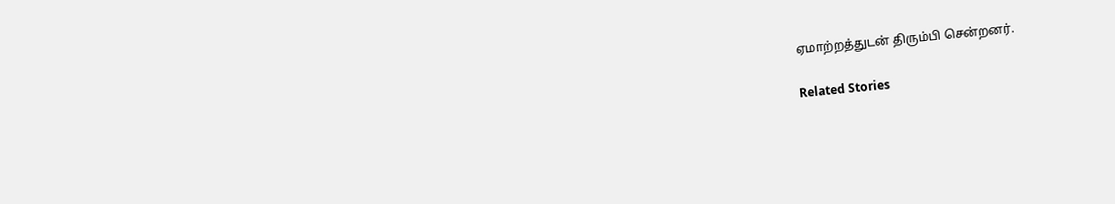ஏமாற்றத்துடன் திரும்பி சென்றனர்.

Related Stories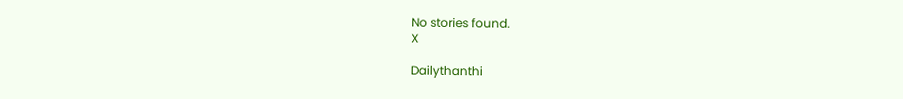No stories found.
X

Dailythanthi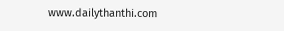www.dailythanthi.com